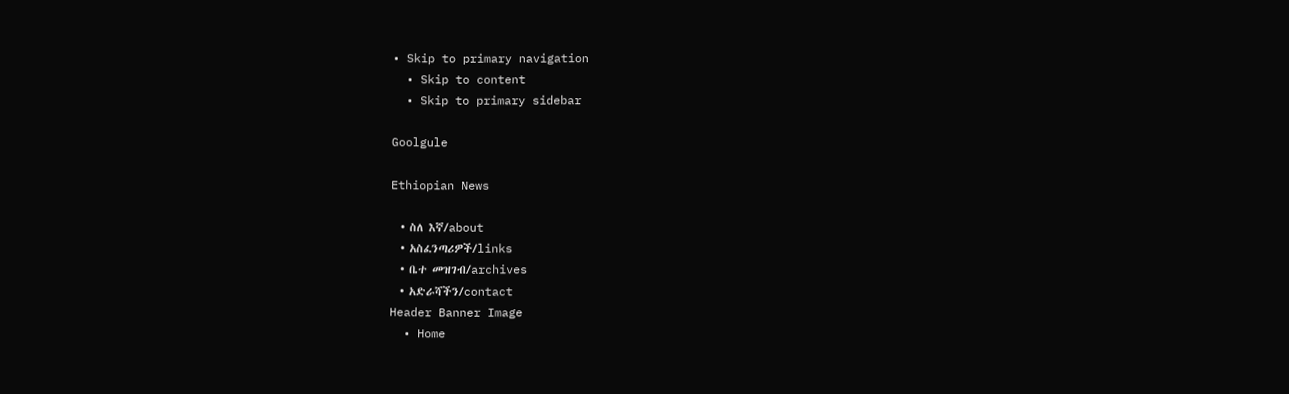• Skip to primary navigation
  • Skip to content
  • Skip to primary sidebar

Goolgule

Ethiopian News

  • ስለ እኛ/about
  • አስፈንጣሪዎች/links
  • ቤተ መዝገብ/archives
  • አድራሻችን/contact
Header Banner Image
  • Home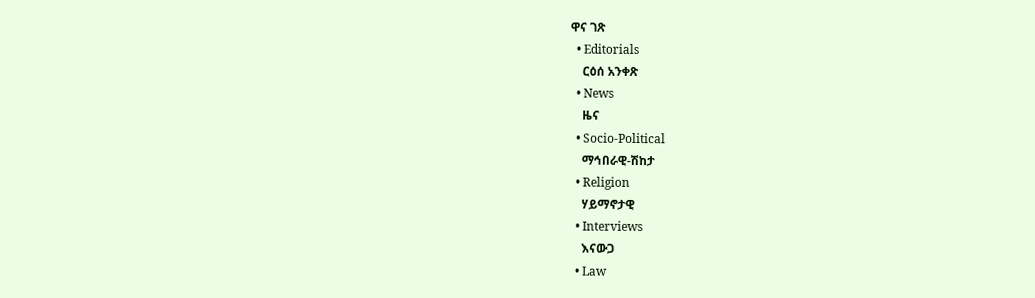ዋና ገጽ
  • Editorials
    ርዕሰ አንቀጽ
  • News
    ዜና
  • Socio-Political
    ማኅበራዊ-ሽከታ
  • Religion
    ሃይማኖታዊ
  • Interviews
    እናውጋ
  • Law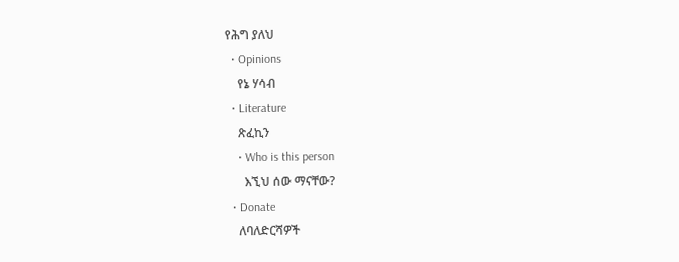የሕግ ያለህ
  • Opinions
    የኔ ሃሳብ
  • Literature
    ጽፈኪን
    • Who is this person
      እኚህ ሰው ማናቸው?
  • Donate
    ለባለድርሻዎች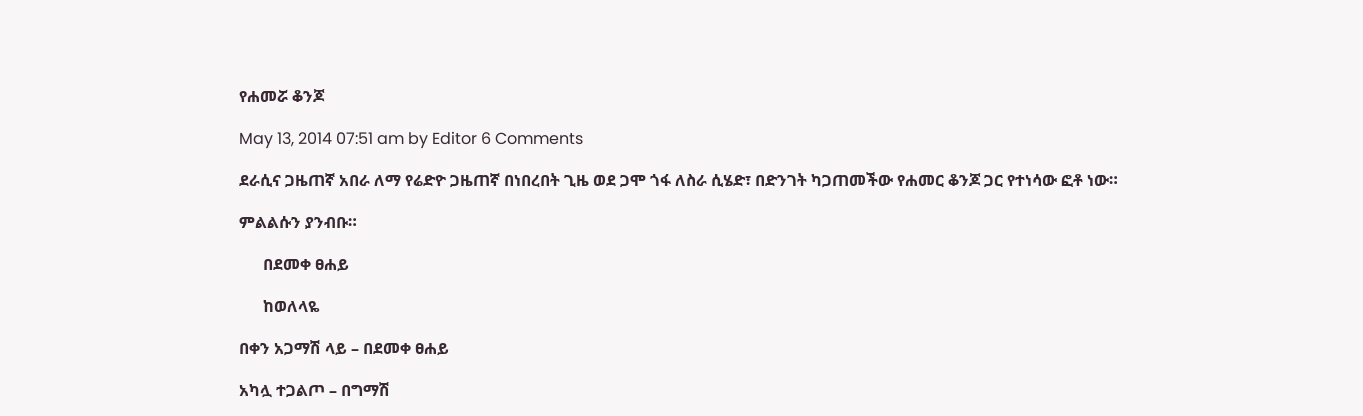የሐመሯ ቆንጆ

May 13, 2014 07:51 am by Editor 6 Comments

ደራሲና ጋዜጠኛ አበራ ለማ የሬድዮ ጋዜጠኛ በነበረበት ጊዜ ወደ ጋሞ ጎፋ ለስራ ሲሄድ፣ በድንገት ካጋጠመችው የሐመር ቆንጆ ጋር የተነሳው ፎቶ ነው።

ምልልሱን ያንብቡ።

      በደመቀ ፀሐይ

      ከወለላዬ

በቀን አጋማሽ ላይ – በደመቀ ፀሐይ

አካሏ ተጋልጦ – በግማሽ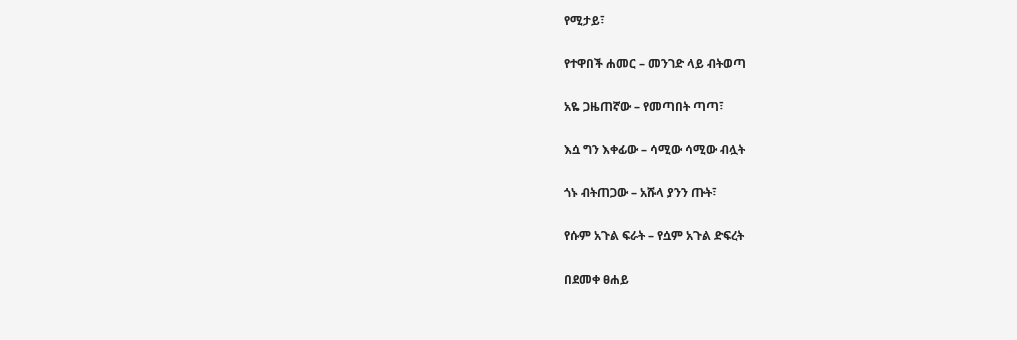የሚታይ፣

የተዋበች ሐመር – መንገድ ላይ ብትወጣ

አዬ ጋዜጠኛው – የመጣበት ጣጣ፣

እሷ ግን እቀፊው – ሳሚው ሳሚው ብሏት

ጎኑ ብትጠጋው – አሹላ ያንን ጡት፣

የሱም አጉል ፍራት – የሷም አጉል ድፍረት

በደመቀ ፀሐይ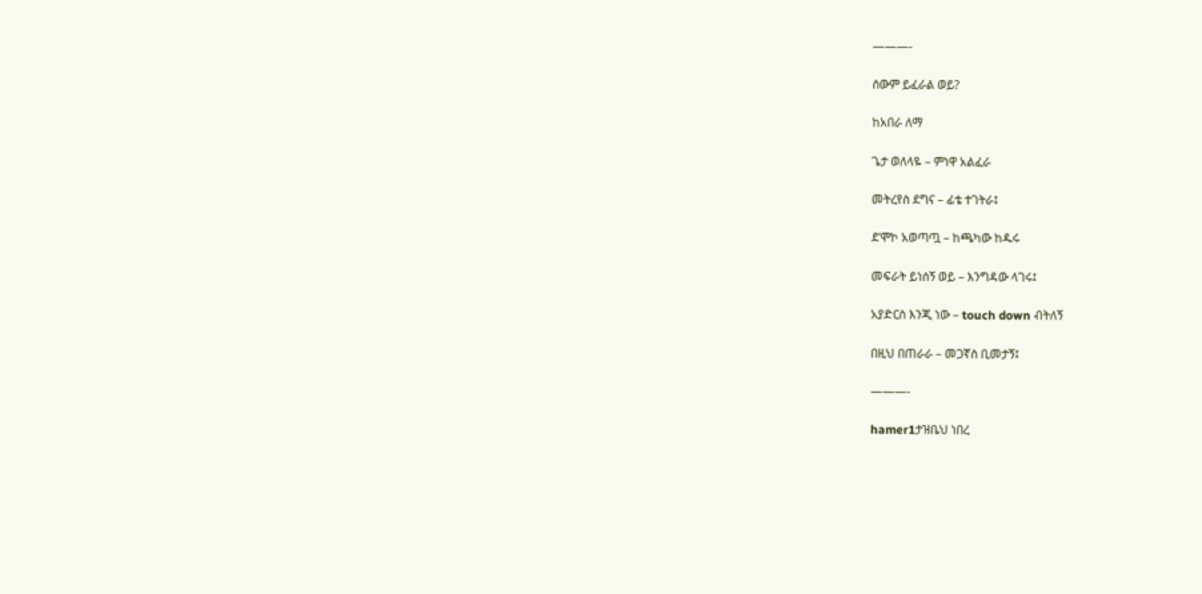———-

ሰውም ይፈራል ወይ?

ከአበራ ለማ

ጌታ ወለላዬ – ምነዋ አልፈራ

መትረየስ ደግና – ፊቴ ተገትራ፤

ደ’ሞኮ አወጣጧ – ከጫካው ከዱሩ

መፍራት ይነሰኝ ወይ – እንግዳው ላገሩ፤

አያድርስ እንጂ ነው – touch down ብትለኝ

በዚህ በጠራራ – መጋኛስ ቢመታኝ፤

———-

hamer1ታዝቤህ ነበረ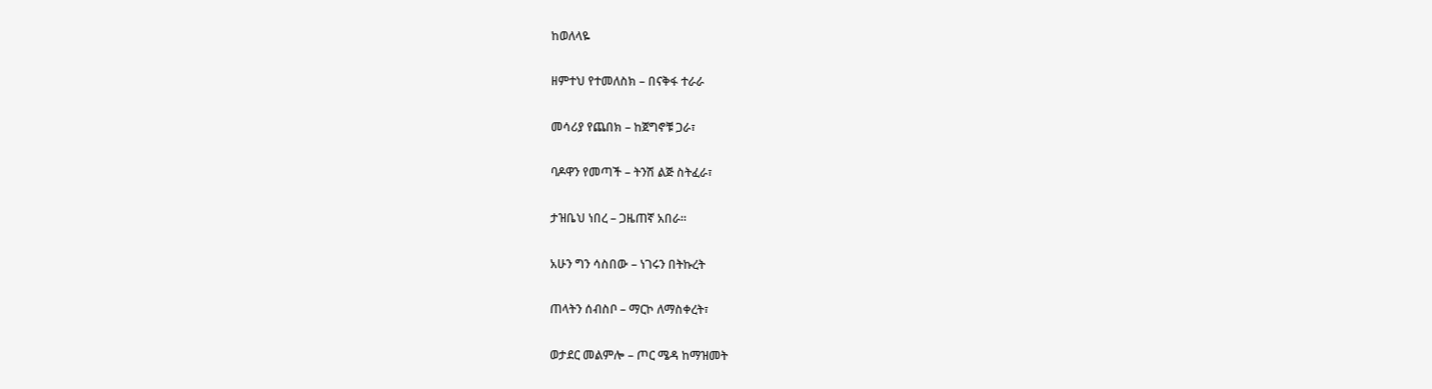ከወለላዬ

ዘምተህ የተመለስክ – በናቅፋ ተራራ

መሳሪያ የጨበክ – ከጀግኖቹ ጋራ፣

ባዶዋን የመጣች – ትንሽ ልጅ ስትፈራ፣

ታዝቤህ ነበረ – ጋዜጠኛ አበራ።

አሁን ግን ሳስበው – ነገሩን በትኩረት

ጠላትን ሰብስቦ – ማርኮ ለማስቀረት፣

ወታደር መልምሎ – ጦር ሜዳ ከማዝመት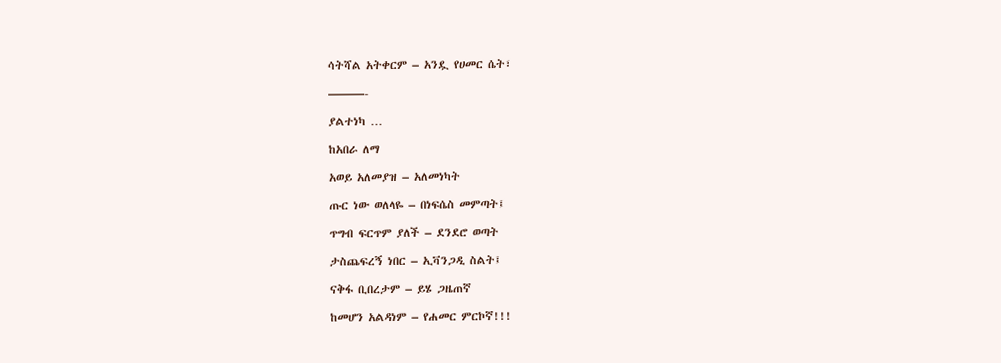ሳትሻል አትቀርም – አንዷ የሀመር ሴት፣

———-

ያልተነካ …

ከአበራ ለማ

አወይ አለመያዝ – አለመነካት

ጡር ነው ወለላዬ – በነፍሴስ መምጣት፤

ጥግብ ፍርጥም ያለች – ደንደሮ ወጣት

ታስጨፍረኝ ነበር – ኢቫንጋዲ ስልት፤

ናቅፋ ቢበረታም – ይሄ ጋዜጠኛ

ከመሆን አልዳነም – የሐመር ምርኮኛ!!!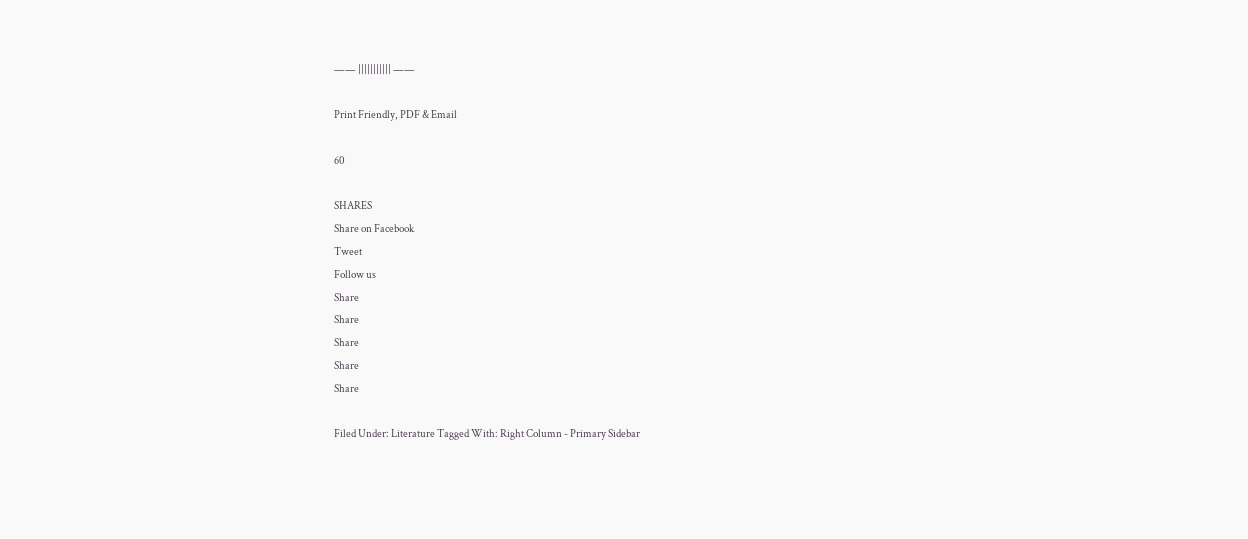—— ||||||||||| ——

Print Friendly, PDF & Email

60

SHARES
Share on Facebook
Tweet
Follow us
Share
Share
Share
Share
Share

Filed Under: Literature Tagged With: Right Column - Primary Sidebar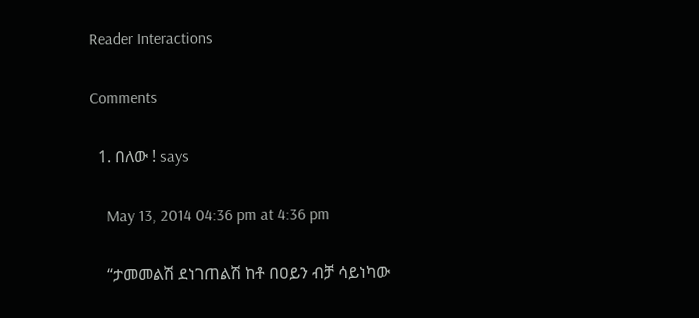Reader Interactions

Comments

  1. በለው ! says

    May 13, 2014 04:36 pm at 4:36 pm

    “ታመመልሽ ደነገጠልሽ ከቶ በዐይን ብቻ ሳይነካው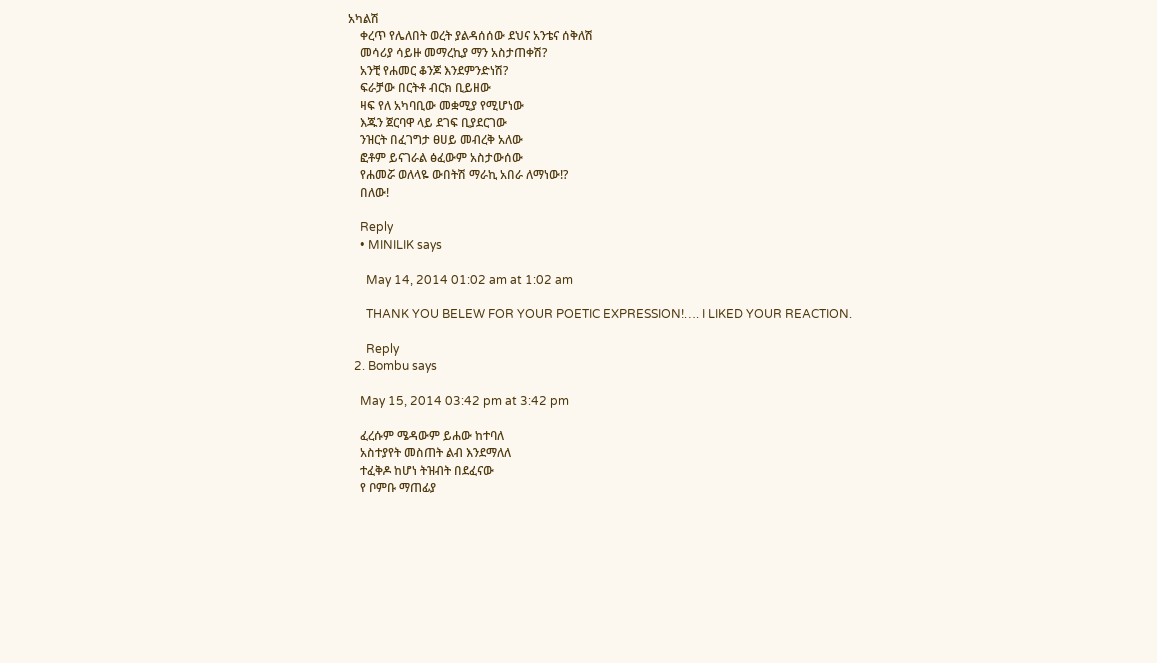አካልሽ
    ቀረጥ የሌለበት ወረት ያልዳሰሰው ደህና አንቴና ሰቅለሽ
    መሳሪያ ሳይዙ መማረኪያ ማን አስታጠቀሽ?
    አንቺ የሐመር ቆንጆ እንደምንድነሽ?
    ፍራቻው በርትቶ ብርክ ቢይዘው
    ዛፍ የለ አካባቢው መቋሚያ የሚሆነው
    እጁን ጀርባዋ ላይ ደገፍ ቢያደርገው
    ንዝርት በፈገግታ ፀሀይ መብረቅ አለው
    ፎቶም ይናገራል ፅፈውም አስታውሰው
    የሐመሯ ወለላዬ ውበትሽ ማራኪ አበራ ለማነው!?
    በለው!

    Reply
    • MINILIK says

      May 14, 2014 01:02 am at 1:02 am

      THANK YOU BELEW FOR YOUR POETIC EXPRESSION!…. I LIKED YOUR REACTION.

      Reply
  2. Bombu says

    May 15, 2014 03:42 pm at 3:42 pm

    ፈረሱም ሜዳውም ይሐው ከተባለ
    አስተያየት መስጠት ልብ እንደማለለ
    ተፈቅዶ ከሆነ ትዝብት በደፈናው
    የ ቦምቡ ማጠፊያ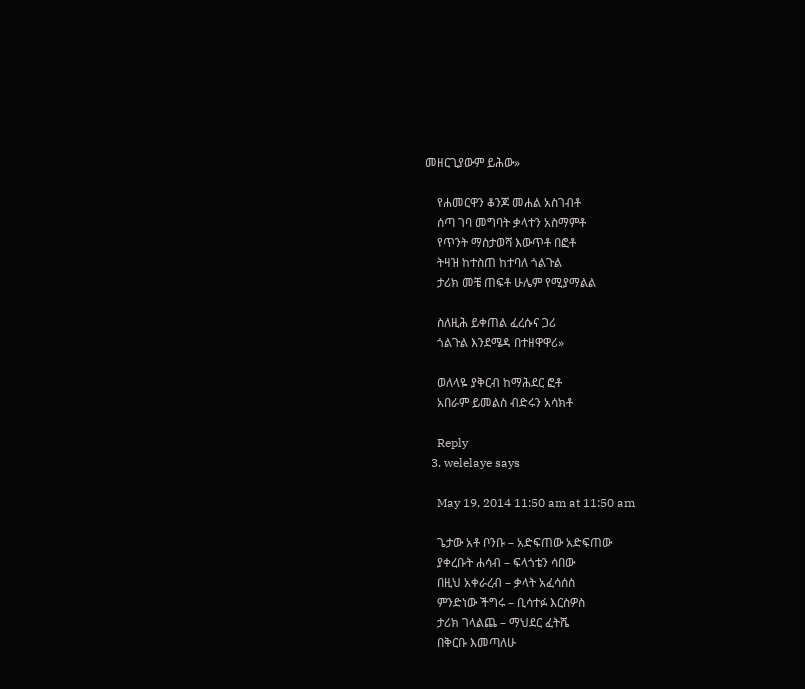መዘርጊያውም ይሕው»

    የሐመርዋን ቆንጆ መሐል አስገብቶ
    ሰጣ ገባ መግባት ቃላተን አስማምቶ
    የጥንት ማስታወሻ እውጥቶ በፎቶ
    ትዛዝ ከተስጠ ከተባለ ጎልጉል
    ታሪክ መቼ ጠፍቶ ሁሌም የሚያማልል

    ስለዚሕ ይቀጠል ፈረሱና ጋሪ
    ጎልጉል እንደሜዳ በተዘዋዋሪ»

    ወለላዬ ያቅርብ ከማሕደር ፎቶ
    አበራም ይመልስ ብድሩን አሳክቶ

    Reply
  3. welelaye says

    May 19, 2014 11:50 am at 11:50 am

    ጌታው አቶ ቦንቡ – አድፍጠው አድፍጠው
    ያቀረቡት ሐሳብ – ፍላጎቴን ሳበው
    በዚህ አቀራረብ – ቃላት አፈሳሰስ
    ምንድነው ችግሩ – ቢሳተፉ እርስዎስ
    ታሪክ ገላልጨ – ማህደር ፈትሼ
    በቅርቡ እመጣለሁ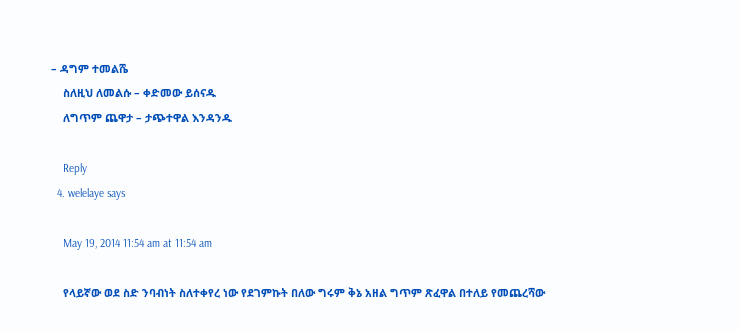– ዳግም ተመልሼ
    ስለዚህ ለመልሱ – ቀድመው ይሰናዱ
    ለግጥም ጨዋታ – ታጭተዋል እንዳንዱ

    Reply
  4. welelaye says

    May 19, 2014 11:54 am at 11:54 am

    የላይኛው ወደ ስድ ንባብነት ስለተቀየረ ነው የደገምኩት በለው ግሩም ቅኔ አዘል ግጥም ጽፈዋል በተለይ የመጨረሻው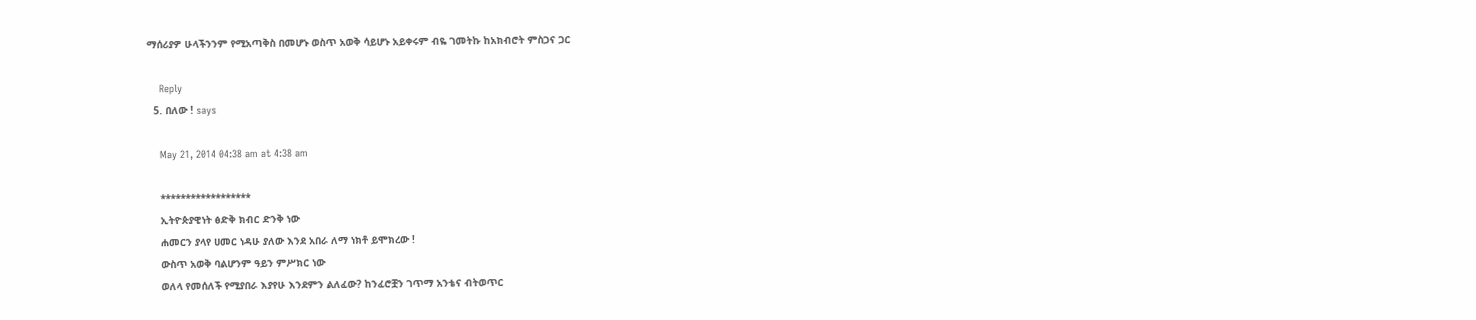ማሰሪያዎ ሁላችንንም የሚአጣቅስ በመሆኑ ወስጥ አወቅ ሳይሆኑ አይቀሩም ብዬ ገመትኩ ከአክብሮት ምስጋና ጋር

    Reply
  5. በለው ! says

    May 21, 2014 04:38 am at 4:38 am

    ******************
    ኢትዮጵያዊነት ፅድቅ ክብር ድንቅ ነው
    ሐመርን ያላየ ሀመር ነዳሁ ያለው እንደ አበራ ለማ ነክቶ ይሞክረው !
    ውስጥ አወቅ ባልሆንም ዓይን ምሥክር ነው
    ወለላ የመሰለች የሚያበራ እያየሁ እንደምን ልለፈው? ከንፈሮቿን ገጥማ አንቴና ብትወጥር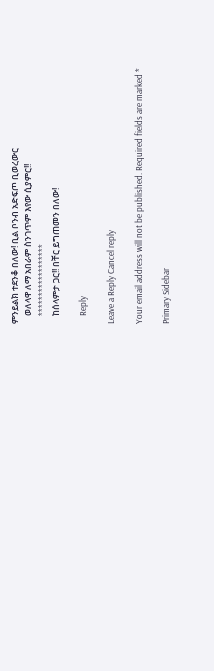ምንይልክ ተደንቆ በለው! ቢል ቦንብ አድፍጦ ቢወረውር
    ወለላዋ ለማ አበራም ስንገጥም እየው ሲያምር!!
    ******************
    ከሰላምታ ጋር!! በቸር ይግጠመን በለው!

    Reply

Leave a Reply Cancel reply

Your email address will not be published. Required fields are marked *

Primary Sidebar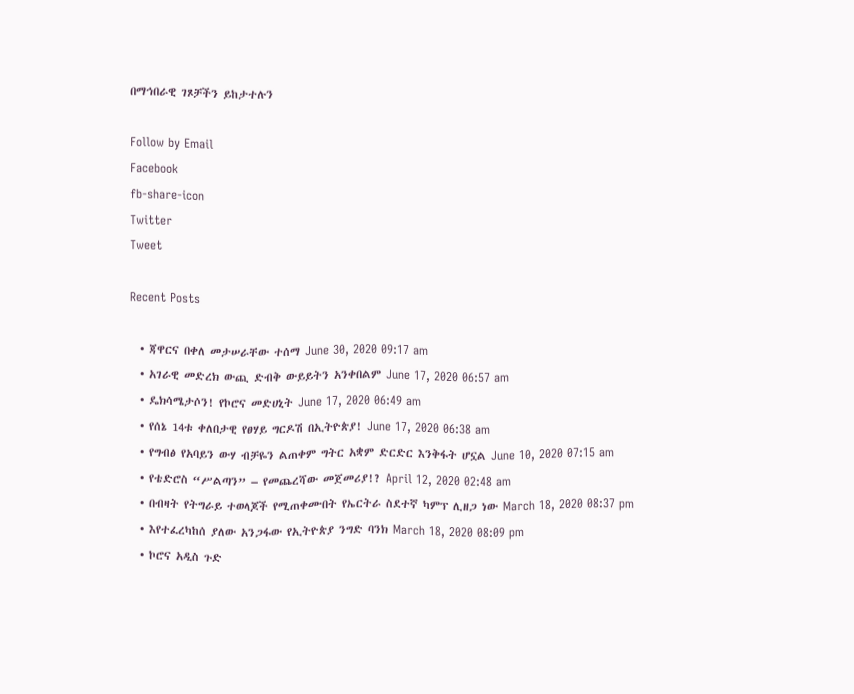በማኅበራዊ ገጾቻችን ይከታተሉን

Follow by Email
Facebook
fb-share-icon
Twitter
Tweet

Recent Posts

  • ጃዋርና በቀለ መታሠራቸው ተሰማ June 30, 2020 09:17 am
  • አገራዊ መድረክ ውጪ ድብቅ ውይይትን አንቀበልም June 17, 2020 06:57 am
  • ዴክሳሜታሶን! የኮሮና መድሀኒት June 17, 2020 06:49 am
  • የሰኔ 14ቱ ቀለበታዊ የፀሃይ ግርዶሽ በኢትዮጵያ! June 17, 2020 06:38 am
  • የግብፅ የአባይን ውሃ ብቻዬን ልጠቀም ግትር አቋም ድርድር እንቅፋት ሆኗል June 10, 2020 07:15 am
  • የቴድሮስ “ሥልጣን” – የመጨረሻው መጀመሪያ!? April 12, 2020 02:48 am
  • በብዛት የትግራይ ተወላጆች የሚጠቀሙበት የኤርትራ ስደተኛ ካምፕ ሊዘጋ ነው March 18, 2020 08:37 pm
  • እየተፈረካከሰ ያለው አንጋፋው የኢትዮጵያ ንግድ ባንክ March 18, 2020 08:09 pm
  • ኮሮና አዲስ ጉድ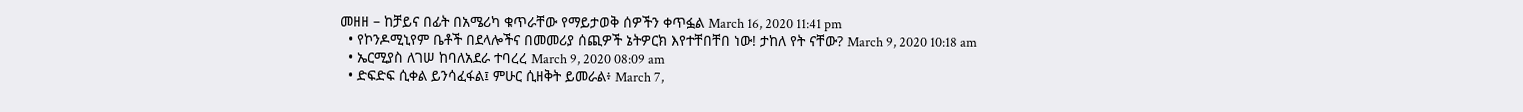መዘዘ – ከቻይና በፊት በአሜሪካ ቁጥራቸው የማይታወቅ ሰዎችን ቀጥፏል March 16, 2020 11:41 pm
  • የኮንዶሚኒየም ቤቶች በደላሎችና በመመሪያ ሰጪዎች ኔትዎርክ እየተቸበቸበ ነው! ታከለ የት ናቸው? March 9, 2020 10:18 am
  • ኤርሚያስ ለገሠ ከባለአደራ ተባረረ March 9, 2020 08:09 am
  • ድፍድፍ ሲቀል ይንሳፈፋል፤ ምሁር ሲዘቅት ይመራል፥ March 7,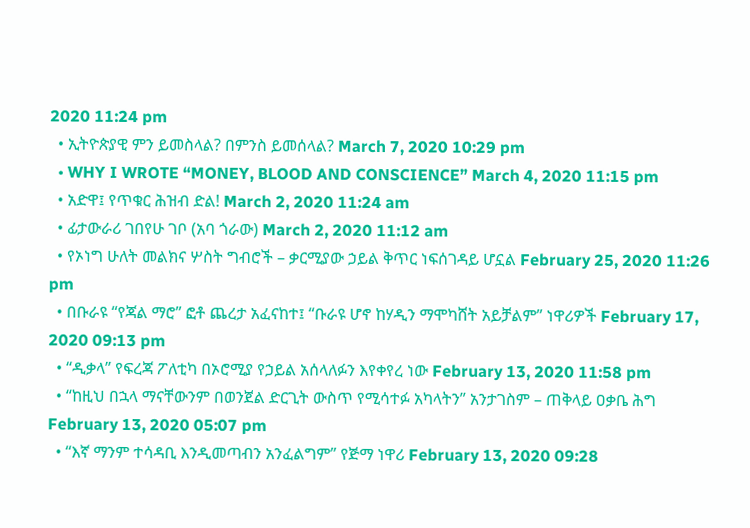2020 11:24 pm
  • ኢትዮጵያዊ ምን ይመስላል? በምንስ ይመሰላል? March 7, 2020 10:29 pm
  • WHY I WROTE “MONEY, BLOOD AND CONSCIENCE” March 4, 2020 11:15 pm
  • አድዋ፤ የጥቁር ሕዝብ ድል! March 2, 2020 11:24 am
  • ፊታውራሪ ገበየሁ ገቦ (አባ ጎራው) March 2, 2020 11:12 am
  • የኦነግ ሁለት መልክና ሦስት ግብሮች – ቃርሚያው ኃይል ቅጥር ነፍሰገዳይ ሆኗል February 25, 2020 11:26 pm
  • በቡራዩ “የጃል ማሮ” ፎቶ ጨረታ አፈናከተ፤ “ቡራዩ ሆኖ ከሃዲን ማሞካሸት አይቻልም” ነዋሪዎች February 17, 2020 09:13 pm
  • “ዲቃላ” የፍረጃ ፖለቲካ በኦሮሚያ የኃይል አሰላለፉን እየቀየረ ነው February 13, 2020 11:58 pm
  • “ከዚህ በኋላ ማናቸውንም በወንጀል ድርጊት ውስጥ የሚሳተፉ አካላትን” አንታገስም – ጠቅላይ ዐቃቤ ሕግ February 13, 2020 05:07 pm
  • “እኛ ማንም ተሳዳቢ እንዲመጣብን አንፈልግም” የጅማ ነዋሪ February 13, 2020 09:28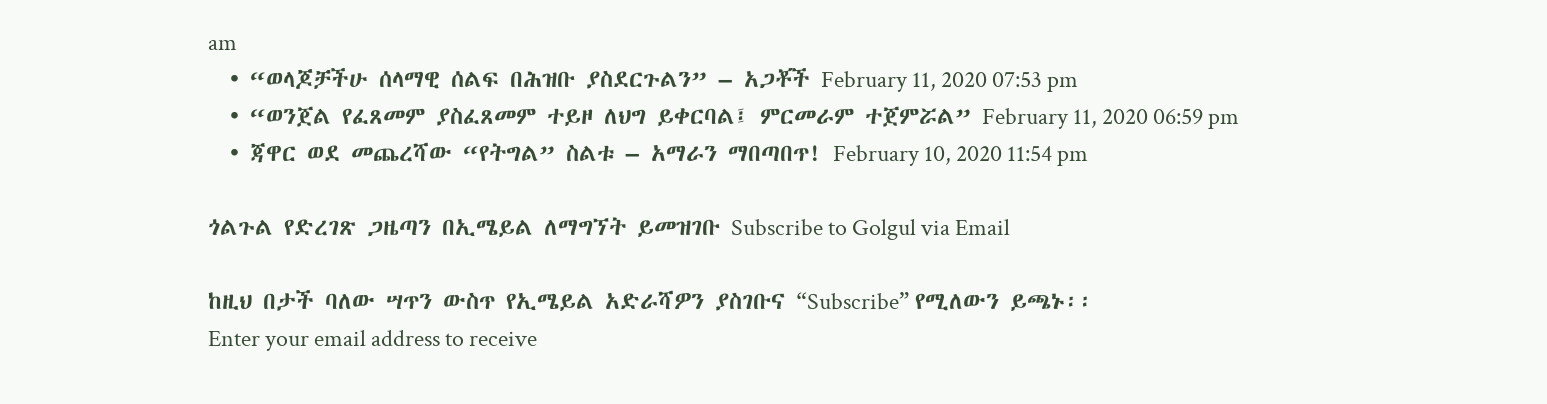am
  • “ወላጆቻችሁ ሰላማዊ ሰልፍ በሕዝቡ ያስደርጉልን” – አጋቾች February 11, 2020 07:53 pm
  • “ወንጀል የፈጸመም ያስፈጸመም ተይዞ ለህግ ይቀርባል፤ ምርመራም ተጀምሯል” February 11, 2020 06:59 pm
  • ጃዋር ወደ መጨረሻው “የትግል” ስልቱ – አማራን ማበጣበጥ! February 10, 2020 11:54 pm

ጎልጉል የድረገጽ ጋዜጣን በኢሜይል ለማግኘት ይመዝገቡ Subscribe to Golgul via Email

ከዚህ በታች ባለው ሣጥን ውስጥ የኢሜይል አድራሻዎን ያስገቡና “Subscribe” የሚለውን ይጫኑ፡፡
Enter your email address to receive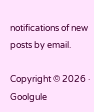notifications of new posts by email.

Copyright © 2026 · Goolgule